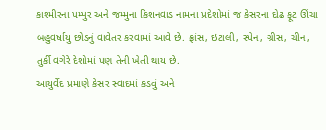કાશ્મીરના પમ્પુર અને જમ્મુના કિશનવાડ નામના પ્રદેશોમાં જ કેસરના દોઢ ફૂટ ઊંચા બહુવર્ષાયુ છોડનું વાવેતર કરવામાં આવે છે. ફ્રાંસ, ઇટાલી, સ્પેન, ગ્રીસ, ચીન, તુર્કી વગેરે દેશોમાં પણ તેની ખેતી થાય છે.
આયુર્વેદ પ્રમાણે કેસર સ્વાદમાં કડવું અને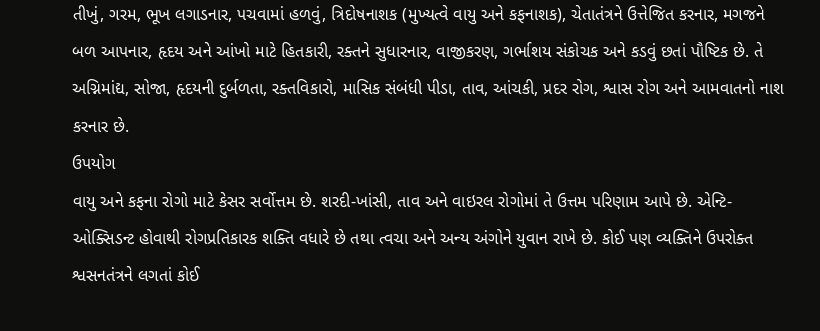તીખું, ગરમ, ભૂખ લગાડનાર, પચવામાં હળવું, ત્રિદોષનાશક (મુખ્યત્વે વાયુ અને કફનાશક), ચેતાતંત્રને ઉત્તેજિત કરનાર, મગજને બળ આપનાર, હૃદય અને આંખો માટે હિતકારી, રક્તને સુધારનાર, વાજીકરણ, ગર્ભાશય સંકોચક અને કડવું છતાં પૌષ્ટિક છે. તે અગ્નિમાંદ્ય, સોજા, હૃદયની દુર્બળતા, રક્તવિકારો, માસિક સંબંધી પીડા, તાવ, આંચકી, પ્રદર રોગ, શ્વાસ રોગ અને આમવાતનો નાશ કરનાર છે.
ઉપયોગ
વાયુ અને કફના રોગો માટે કેસર સર્વોત્તમ છે. શરદી-ખાંસી, તાવ અને વાઇરલ રોગોમાં તે ઉત્તમ પરિણામ આપે છે. એન્ટિ-ઓક્સિડન્ટ હોવાથી રોગપ્રતિકારક શક્તિ વધારે છે તથા ત્વચા અને અન્ય અંગોને યુવાન રાખે છે. કોઈ પણ વ્યક્તિને ઉપરોક્ત શ્વસનતંત્રને લગતાં કોઈ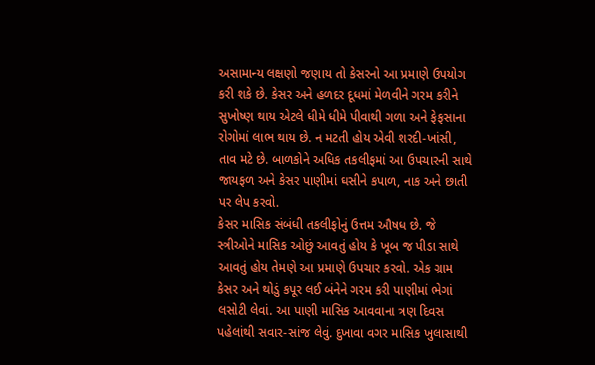અસામાન્ય લક્ષણો જણાય તો કેસરનો આ પ્રમાણે ઉપયોગ કરી શકે છે. કેસર અને હળદર દૂધમાં મેળવીને ગરમ કરીને સુખોષ્ણ થાય એટલે ધીમે ધીમે પીવાથી ગળા અને ફેફસાના રોગોમાં લાભ થાય છે. ન મટતી હોય એવી શરદી-ખાંસી, તાવ મટે છે. બાળકોને અધિક તકલીફમાં આ ઉપચારની સાથે જાયફળ અને કેસર પાણીમાં ઘસીને કપાળ, નાક અને છાતી પર લેપ કરવો.
કેસર માસિક સંબંધી તકલીફોનું ઉત્તમ ઔષધ છે. જે સ્ત્રીઓને માસિક ઓછું આવતું હોય કે ખૂબ જ પીડા સાથે આવતું હોય તેમણે આ પ્રમાણે ઉપચાર કરવો. એક ગ્રામ કેસર અને થોડું કપૂર લઈ બંનેને ગરમ કરી પાણીમાં ભેગાં લસોટી લેવાં. આ પાણી માસિક આવવાના ત્રણ દિવસ પહેલાંથી સવાર-સાંજ લેવું. દુખાવા વગર માસિક ખુલાસાથી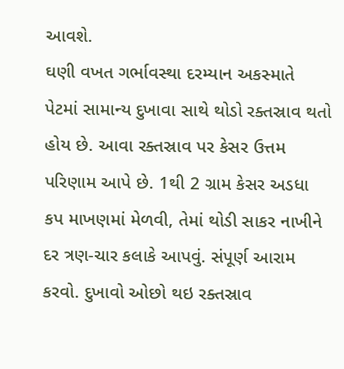આવશે.
ઘણી વખત ગર્ભાવસ્થા દરમ્યાન અકસ્માતે પેટમાં સામાન્ય દુખાવા સાથે થોડો રક્તસ્રાવ થતો હોય છે. આવા રક્તસ્રાવ પર કેસર ઉત્તમ પરિણામ આપે છે. 1થી 2 ગ્રામ કેસર અડધા કપ માખણમાં મેળવી, તેમાં થોડી સાકર નાખીને દર ત્રણ-ચાર કલાકે આપવું. સંપૂર્ણ આરામ કરવો. દુખાવો ઓછો થઇ રક્તસ્રાવ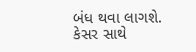બંધ થવા લાગશે.
કેસર સાથે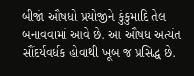બીજાં ઔષધો પ્રયોજીને કુંકુમાદિ તેલ બનાવવામાં આવે છે. આ ઔષધ અત્યંત સૌંદર્યવર્ધક હોવાથી ખૂબ જ પ્રસિદ્ધ છે.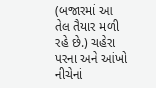(બજારમાં આ તેલ તૈયાર મળી રહે છે.) ચહેરા પરના અને આંખો નીચેનાં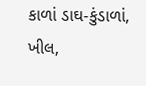કાળાં ડાઘ-કુંડાળાં, ખીલ,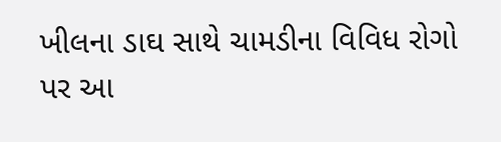ખીલના ડાઘ સાથે ચામડીના વિવિધ રોગો પર આ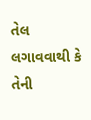તેલ લગાવવાથી કે તેની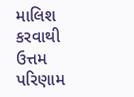માલિશ કરવાથી ઉત્તમ પરિણામ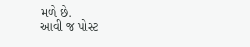મળે છે.
આવી જ પોસ્ટ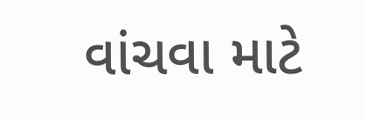વાંચવા માટે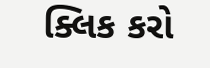ક્લિક કરો